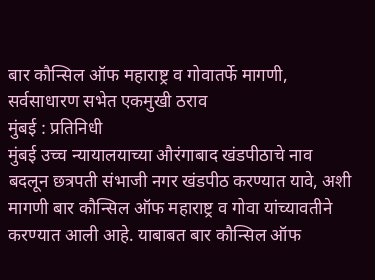बार कौन्सिल ऑफ महाराष्ट्र व गोवातर्फे मागणी, सर्वसाधारण सभेत एकमुखी ठराव
मुंबई : प्रतिनिधी
मुंबई उच्च न्यायालयाच्या औरंगाबाद खंडपीठाचे नाव बदलून छत्रपती संभाजी नगर खंडपीठ करण्यात यावे, अशी मागणी बार कौन्सिल ऑफ महाराष्ट्र व गोवा यांच्यावतीने करण्यात आली आहे. याबाबत बार कौन्सिल ऑफ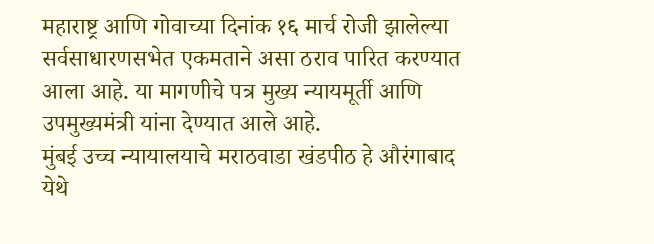महाराष्ट्र आणि गोवाच्या दिनांक १६ मार्च रोजी झालेल्या सर्वसाधारणसभेत एकमताने असा ठराव पारित करण्यात आला आहे. या मागणीचे पत्र मुख्य न्यायमूर्ती आणि उपमुख्यमंत्री यांना देण्यात आले आहे.
मुंबई उच्च न्यायालयाचे मराठवाडा खंडपीठ हे औरंगाबाद येथे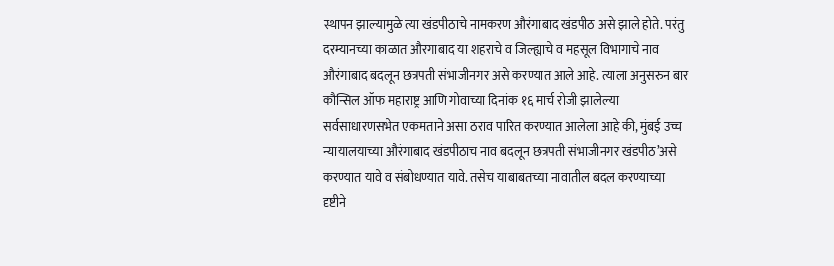स्थापन झाल्यामुळे त्या खंडपीठाचे नामकरण औरंगाबाद खंडपीठ असे झाले होते. परंतु दरम्यानच्या काळात औरगाबाद या शहराचे व जिल्ह्याचे व महसूल विभागाचे नाव औरंगाबाद बदलून छत्रपती संभाजीनगर असे करण्यात आले आहे. त्याला अनुसरुन बार कौन्सिल ऑफ महाराष्ट्र आणि गोवाच्या दिनांक १६ मार्च रोजी झालेल्या सर्वसाधारणसभेत एकमताने असा ठराव पारित करण्यात आलेला आहे की, मुंबई उच्च न्यायालयाच्या औरंगाबाद खंडपीठाच नाव बदलून छत्रपती संभाजीनगर खंडपीठ’असे करण्यात यावे व संबोधण्यात यावे. तसेच याबाबतच्या नावातील बदल करण्याच्या दृष्टीने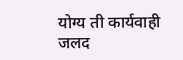योग्य ती कार्यवाही जलद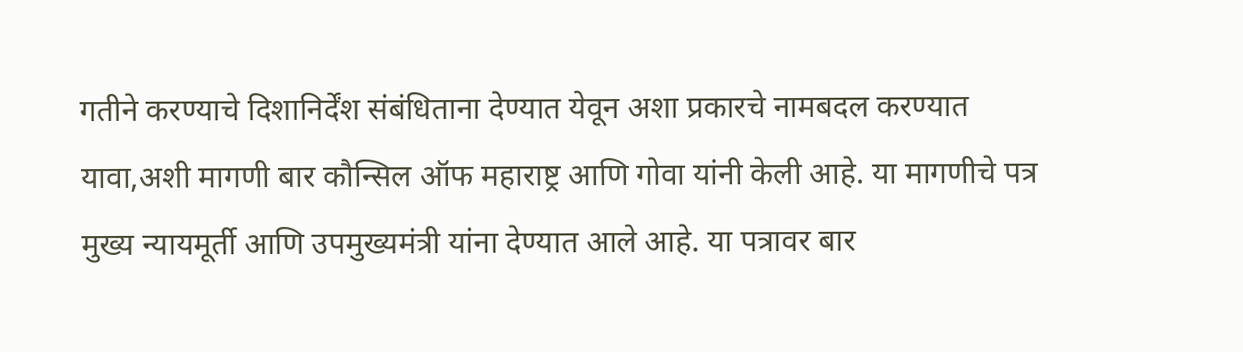गतीने करण्याचे दिशानिर्देंश संबंधिताना देण्यात येवून अशा प्रकारचे नामबदल करण्यात यावा,अशी मागणी बार कौन्सिल ऑफ महाराष्ट्र आणि गोवा यांनी केली आहे. या मागणीचे पत्र मुख्य न्यायमूर्ती आणि उपमुख्यमंत्री यांना देण्यात आले आहे. या पत्रावर बार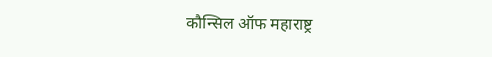कौन्सिल ऑफ महाराष्ट्र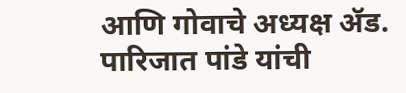आणि गोवाचे अध्यक्ष ॲड. पारिजात पांडे यांची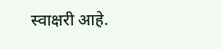स्वाक्षरी आहे.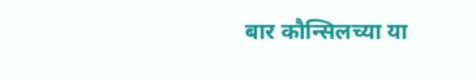बार कौन्सिलच्या या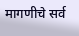मागणीचे सर्व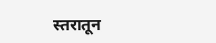स्तरातून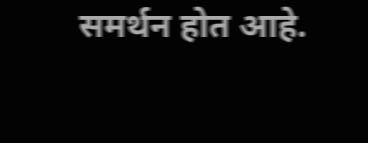समर्थन होत आहे.